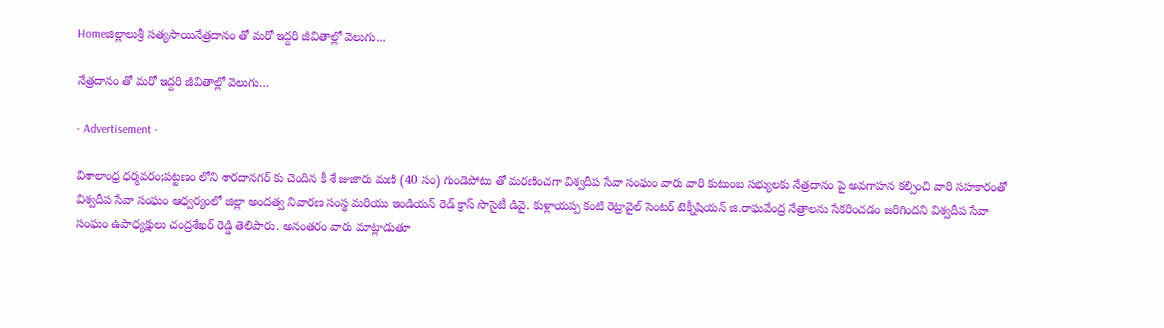Homeజిల్లాలుశ్రీ సత్యసాయినేత్రదానం తో మరో ఇద్దరి జీవితాల్లో వెలుగు...

నేత్రదానం తో మరో ఇద్దరి జీవితాల్లో వెలుగు…

- Advertisement -

విశాలాంధ్ర ధర్మవరం;పట్టణం లోని శారదానగర్ కు చెందిన కీ శే జుజారు మణి (40 సం) గుండెపోటు తో మరణించగా విశ్వదీప సేవా సంఘం వారు వారి కుటుంబ సభ్యులకు నేత్రదానం పై అవగాహన కల్పించి వారి సహకారంతో విశ్వదీప సేవా సంఘం ఆధ్వర్యంలో జిల్లా అందత్వ నివారణ సంస్థ మరియు ఇండియన్ రెడ్ క్రాస్ సొసైటీ డివై. కుళ్లాయప్ప కంటి రెట్రావైల్ సెంటర్ టెక్నీషియన్ జి.రాఘవేంద్ర నేత్రాలను సేకరించడం జరిగిందని విశ్వదీప సేవా సంఘం ఉపాధ్యక్షులు చంద్రశేఖర్ రెడ్డి తెలిపారు. అనంతరం వారు మాట్లాడుతూ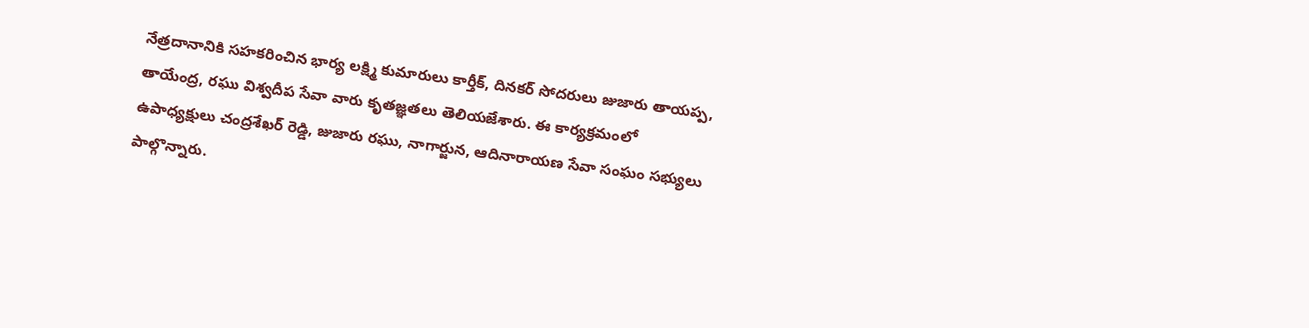నేత్రదానానికి సహకరించిన భార్య లక్ష్మి కుమారులు కార్తీక్, దినకర్ సోదరులు జుజారు తాయప్ప, తాయేంద్ర, రఘు విశ్వదీప సేవా వారు కృతజ్ఞతలు తెలియజేశారు. ఈ కార్యక్రమంలో ఉపాధ్యక్షులు చంద్రశేఖర్ రెడ్డి, జుజారు రఘు, నాగార్జున, ఆదినారాయణ సేవా సంఘం సభ్యులు పాల్గొన్నారు.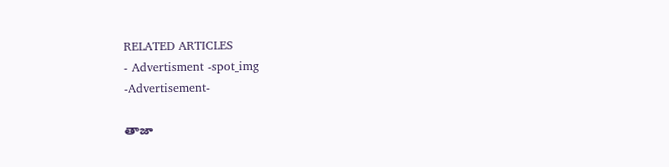RELATED ARTICLES
- Advertisment -spot_img
-Advertisement-

తాజా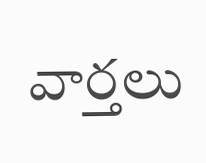వార్తలు